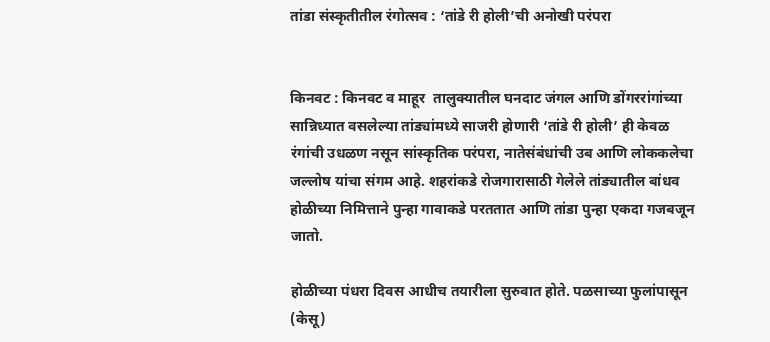तांडा संस्कृतीतील रंगोत्सव : ‘तांडे री होली’ची अनोखी परंपरा


किनवट : किनवट व माहूर  तालुक्यातील घनदाट जंगल आणि डोंगररांगांच्या सान्निध्यात वसलेल्या तांड्यांमध्ये साजरी होणारी ‘तांडे री होली’ ही केवळ रंगांची उधळण नसून सांस्कृतिक परंपरा, नातेसंबंधांची उब आणि लोककलेचा जल्लोष यांचा संगम आहे. शहरांकडे रोजगारासाठी गेलेले तांड्यातील बांधव होळीच्या निमित्ताने पुन्हा गावाकडे परततात आणि तांडा पुन्हा एकदा गजबजून जातो.

होळीच्या पंधरा दिवस आधीच तयारीला सुरुवात होते. पळसाच्या फुलांपासून (केसू)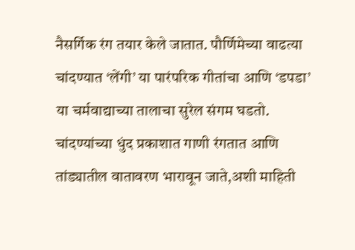नैसर्गिक रंग तयार केले जातात. पौर्णिमेच्या वाढत्या चांदण्यात ‘लेंगी’ या पारंपरिक गीतांचा आणि ‘डपडा’ या चर्मवाद्याच्या तालाचा सुरेल संगम घडतो. चांदण्यांच्या धुंद प्रकाशात गाणी रंगतात आणि तांड्यातील वातावरण भारावून जाते,अशी माहिती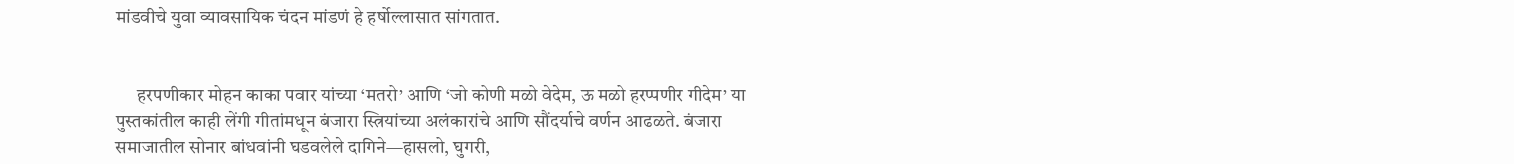मांडवीचे युवा व्यावसायिक चंदन मांडणं हे हर्षोल्लासात सांगतात.


      हरपणीकार मोहन काका पवार यांच्या ‘मतरो’ आणि ‘जो कोणी मळो वेदेम, ऊ मळो हरप्पणीर गीदेम’ या पुस्तकांतील काही लेंगी गीतांमधून बंजारा स्त्रियांच्या अलंकारांचे आणि सौंदर्याचे वर्णन आढळते. बंजारा समाजातील सोनार बांधवांनी घडवलेले दागिने—हासलो, घुगरी,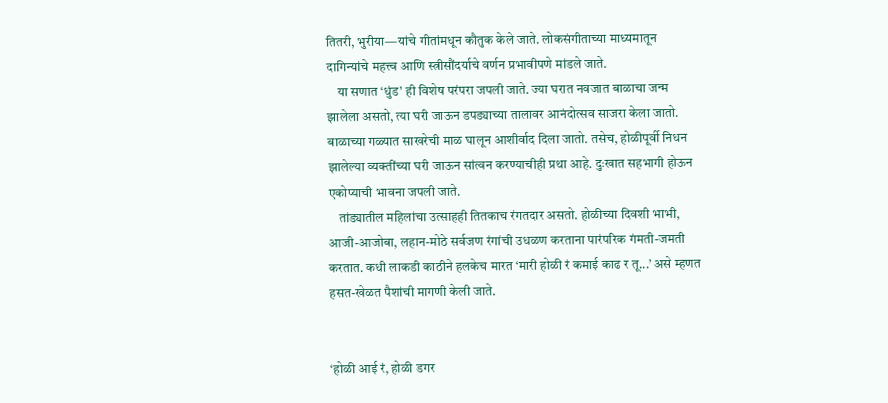तितरी, भुरीया—यांचे गीतांमधून कौतुक केले जाते. लोकसंगीताच्या माध्यमातून दागिन्यांचे महत्त्व आणि स्त्रीसौंदर्याचे वर्णन प्रभावीपणे मांडले जाते.
    या सणात ‘धुंड’ ही विशेष परंपरा जपली जाते. ज्या घरात नवजात बाळाचा जन्म झालेला असतो, त्या घरी जाऊन डपड्याच्या तालावर आनंदोत्सव साजरा केला जातो. बाळाच्या गळ्यात साखरेची माळ घालून आशीर्वाद दिला जातो. तसेच, होळीपूर्वी निधन झालेल्या व्यक्तींच्या घरी जाऊन सांत्वन करण्याचीही प्रथा आहे. दुःखात सहभागी होऊन एकोप्याची भावना जपली जाते.
    तांड्यातील महिलांचा उत्साहही तितकाच रंगतदार असतो. होळीच्या दिवशी भाभी, आजी-आजोबा, लहान-मोठे सर्वजण रंगांची उधळण करताना पारंपरिक गंमती-जमती करतात. कधी लाकडी काठीने हलकेच मारत ‘मारी होळी रं कमाई काढ र तू...’ असे म्हणत हसत-खेळत पैशांची मागणी केली जाते.


‘होळी आई रं, होळी डगर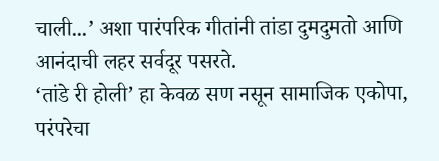चाली...’ अशा पारंपरिक गीतांनी तांडा दुमदुमतो आणि आनंदाची लहर सर्वदूर पसरते.
‘तांडे री होली’ हा केवळ सण नसून सामाजिक एकोपा, परंपरेचा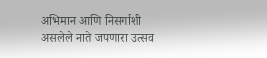अभिमान आणि निसर्गाशी असलेले नाते जपणारा उत्सव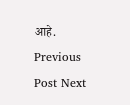आहे.
Previous Post Next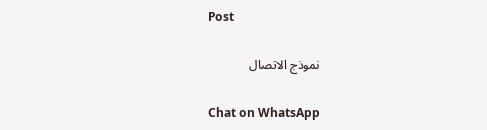Post

نموذج الاتصال

Chat on WhatsApp